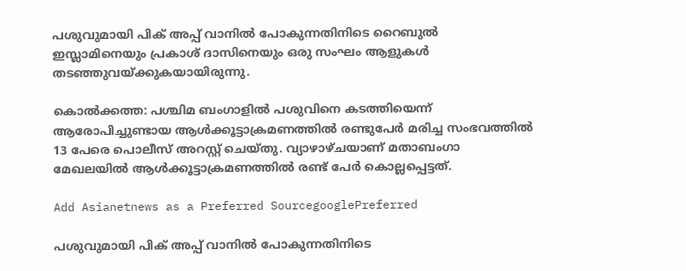പശുവുമായി പിക് അപ്പ് വാനില്‍ പോകുന്നതിനിടെ റൈബുല്‍ ഇസ്ലാമിനെയും പ്രകാശ് ദാസിനെയും ഒരു സംഘം ആളുകള്‍ തടഞ്ഞുവയ്ക്കുകയായിരുന്നു.

കൊല്‍ക്കത്ത: പശ്ചിമ ബംഗാളില്‍ പശുവിനെ കടത്തിയെന്ന് ആരോപിച്ചുണ്ടായ ആള്‍ക്കൂട്ടാക്രമണത്തില്‍ രണ്ടുപേര്‍ മരിച്ച സംഭവത്തില്‍ 13 പേരെ പൊലീസ് അറസ്റ്റ് ചെയ്തു. വ്യാഴാഴ്ചയാണ് മതാബംഗാ മേഖലയില്‍ ആള്‍ക്കൂട്ടാക്രമണത്തില്‍ രണ്ട് പേര്‍ കൊല്ലപ്പെട്ടത്.

Add Asianetnews as a Preferred SourcegooglePreferred

പശുവുമായി പിക് അപ്പ് വാനില്‍ പോകുന്നതിനിടെ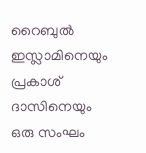റൈബുല്‍ ഇസ്ലാമിനെയും പ്രകാശ് ദാസിനെയും ഒരു സംഘം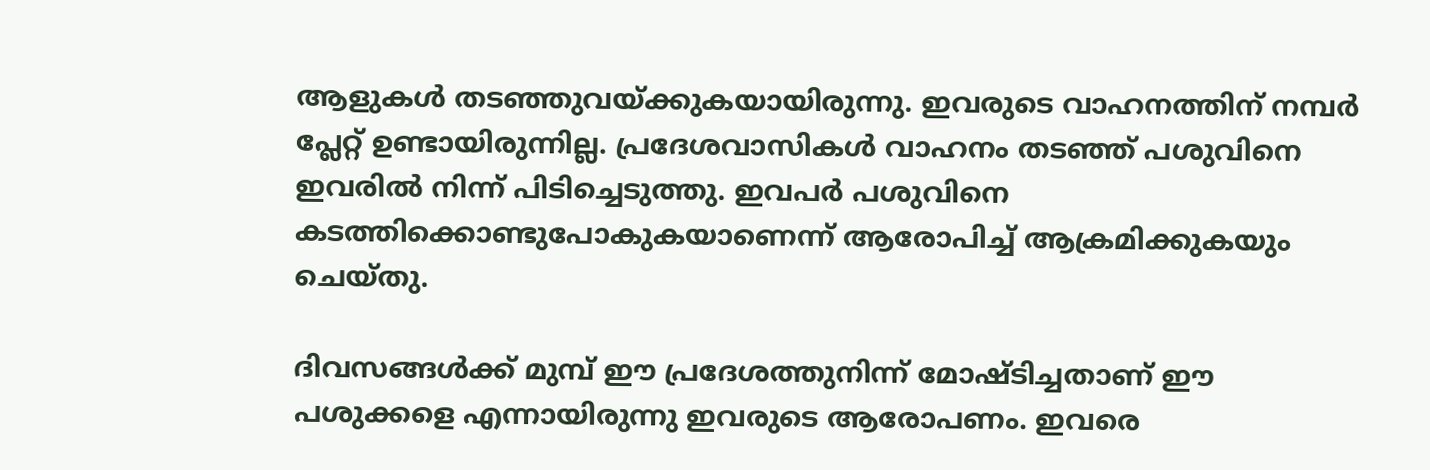ആളുകള്‍ തടഞ്ഞുവയ്ക്കുകയായിരുന്നു. ഇവരുടെ വാഹനത്തിന് നമ്പര്‍ പ്ലേറ്റ് ഉണ്ടായിരുന്നില്ല. പ്രദേശവാസികള്‍ വാഹനം തടഞ്ഞ് പശുവിനെ ഇവരില്‍ നിന്ന് പിടിച്ചെടുത്തു. ഇവപര്‍ പശുവിനെ കടത്തിക്കൊണ്ടുപോകുകയാണെന്ന് ആരോപിച്ച് ആക്രമിക്കുകയും ചെയ്തു.

ദിവസങ്ങള്‍ക്ക് മുമ്പ് ഈ പ്രദേശത്തുനിന്ന് മോഷ്ടിച്ചതാണ് ഈ പശുക്കളെ എന്നായിരുന്നു ഇവരുടെ ആരോപണം. ഇവരെ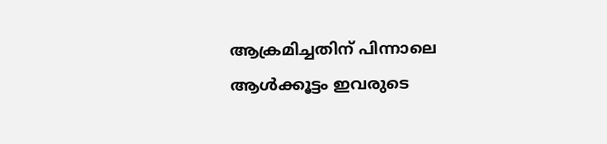ആക്രമിച്ചതിന് പിന്നാലെ ആള്‍ക്കൂട്ടം ഇവരുടെ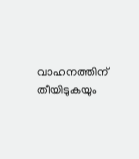വാഹനത്തിന് തീയിടുകയും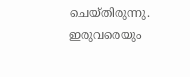ചെയ്തിരുന്നു. ഇരുവരെയും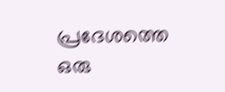പ്രദേശത്തെ ഒരു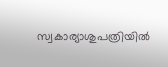സ്വകാര്യാശുപത്രിയില്‍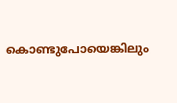കൊണ്ടുപോയെങ്കിലും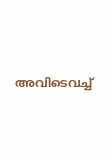അവിടെവച്ച്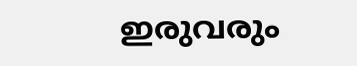ഇരുവരും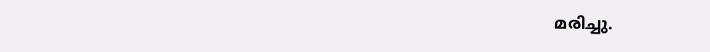മരിച്ചു.